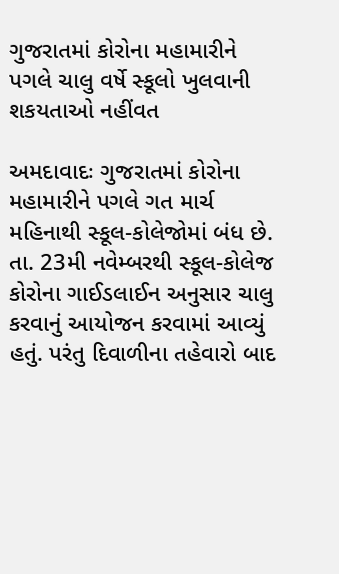ગુજરાતમાં કોરોના મહામારીને પગલે ચાલુ વર્ષે સ્કૂલો ખુલવાની શકયતાઓ નહીંવત

અમદાવાદઃ ગુજરાતમાં કોરોના મહામારીને પગલે ગત માર્ચ મહિનાથી સ્કૂલ-કોલેજોમાં બંધ છે. તા. 23મી નવેમ્બરથી સ્કૂલ-કોલેજ કોરોના ગાઈડલાઈન અનુસાર ચાલુ કરવાનું આયોજન કરવામાં આવ્યું હતું. પરંતુ દિવાળીના તહેવારો બાદ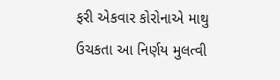ફરી એકવાર કોરોનાએ માથુ ઉચકતા આ નિર્ણય મુલત્વી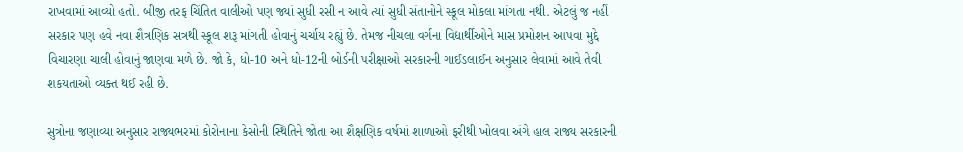રાખવામાં આવ્યો હતો. બીજી તરફ ચિંતિત વાલીઓ પણ જ્યાં સુધી રસી ન આવે ત્યાં સુધી સંતાનોને સ્કૂલ મોકલા માંગતા નથી. એટલું જ નહીં સરકાર પણ હવે નવા શૈત્રણિક સત્રથી સ્કૂલ શરૂ માંગતી હોવાનું ચર્ચાય રહ્યું છે. તેમજ નીચલા વર્ગના વિદ્યાર્થીઓને માસ પ્રમોશન આપવા મુદ્દે વિચારણા ચાલી હોવાનું જાણવા મળે છે. જો કે, ધો-10 અને ધો-12ની બોર્ડની પરીક્ષાઓ સરકારની ગાઈડલાઈન અનુસાર લેવામાં આવે તેવી શકયતાઓ વ્યક્ત થઈ રહી છે.

સુત્રોના જણાવ્યા અનુસાર રાજ્યભરમાં કોરોનાના કેસોની સ્થિતિને જોતા આ શૈક્ષણિક વર્ષમાં શાળાઓ ફરીથી ખોલવા અંગે હાલ રાજ્ય સરકારની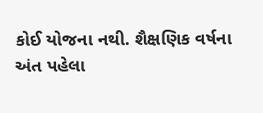કોઈ યોજના નથી. શૈક્ષણિક વર્ષના અંત પહેલા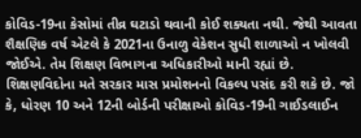કોવિડ-19ના કેસોમાં તીવ્ર ઘટાડો થવાની કોઈ શક્યતા નથી. જેથી આવતા શૈક્ષણિક વર્ષ એટલે કે 2021ના ઉનાળુ વેકેશન સુધી શાળાઓ ન ખોલવી જોઈએ. તેમ શિક્ષણ વિભાગના અધિકારીઓ માની રહ્યાં છે. શિક્ષણવિદોના મતે સરકાર માસ પ્રમોશનનો વિકલ્પ પસંદ કરી શકે છે. જો કે, ધોરણ 10 અને 12ની બોર્ડની પરીક્ષાઓ કોવિડ-19ની ગાઈડલાઈન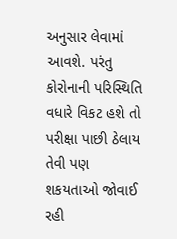અનુસાર લેવામાં આવશે. પરંતુ કોરોનાની પરિસ્થિતિ વધારે વિકટ હશે તો પરીક્ષા પાછી ઠેલાય તેવી પણ શકયતાઓ જોવાઈ રહી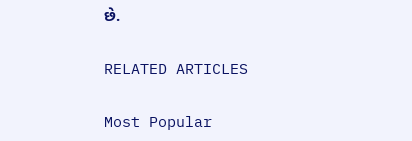છે.

RELATED ARTICLES

Most Popular